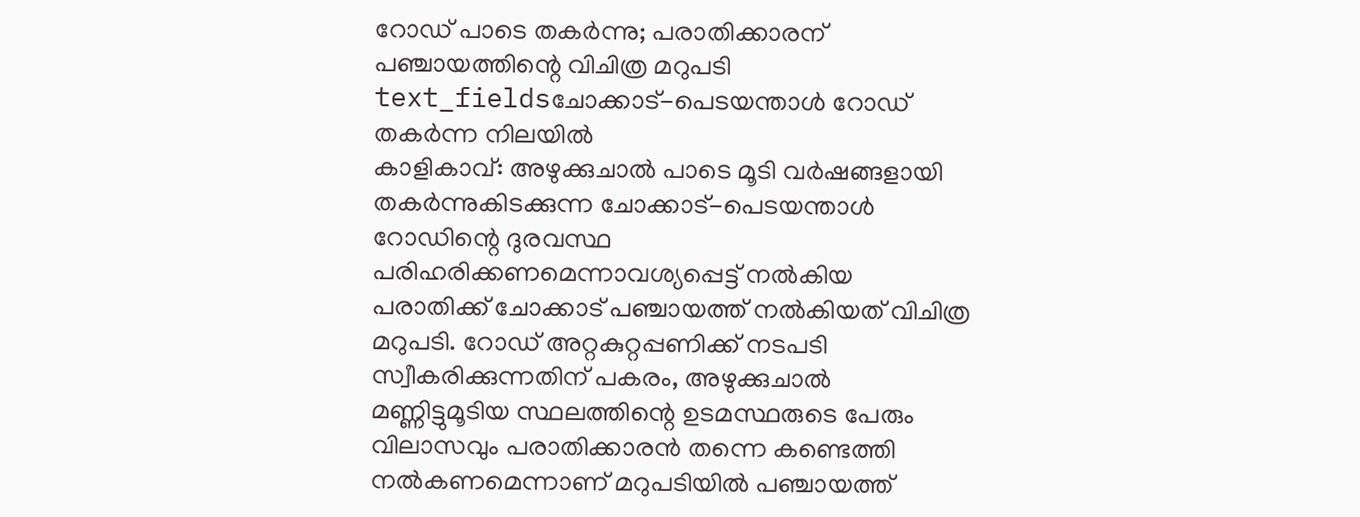റോഡ് പാടെ തകർന്നു; പരാതിക്കാരന് പഞ്ചായത്തിന്റെ വിചിത്ര മറുപടി
text_fieldsചോക്കാട്-പെടയന്താൾ റോഡ് തകർന്ന നിലയിൽ
കാളികാവ്: അഴുക്കുചാൽ പാടെ മൂടി വർഷങ്ങളായി തകർന്നുകിടക്കുന്ന ചോക്കാട്-പെടയന്താൾ റോഡിന്റെ ദുരവസ്ഥ പരിഹരിക്കണമെന്നാവശ്യപ്പെട്ട് നൽകിയ പരാതിക്ക് ചോക്കാട് പഞ്ചായത്ത് നൽകിയത് വിചിത്ര മറുപടി. റോഡ് അറ്റകുറ്റപ്പണിക്ക് നടപടി സ്വീകരിക്കുന്നതിന് പകരം, അഴുക്കുചാൽ മണ്ണിട്ടുമൂടിയ സ്ഥലത്തിന്റെ ഉടമസ്ഥരുടെ പേരും വിലാസവും പരാതിക്കാരൻ തന്നെ കണ്ടെത്തി നൽകണമെന്നാണ് മറുപടിയിൽ പഞ്ചായത്ത്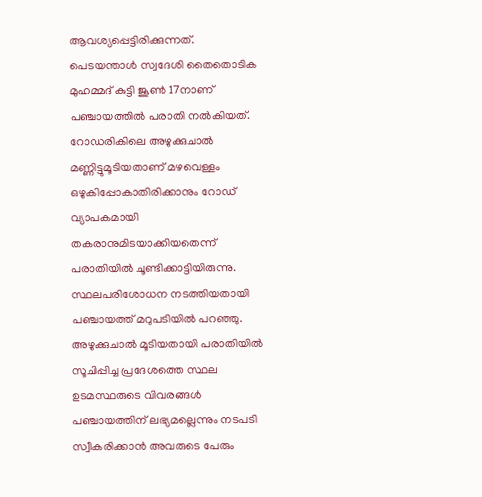ആവശ്യപ്പെട്ടിരിക്കുന്നത്.
പെടയന്താൾ സ്വദേശി തൈതൊടിക മുഹമ്മദ് കുട്ടി ജൂൺ 17നാണ് പഞ്ചായത്തിൽ പരാതി നൽകിയത്. റോഡരികിലെ അഴുക്കുചാൽ മണ്ണിട്ടുമൂടിയതാണ് മഴവെള്ളം ഒഴുകിപ്പോകാതിരിക്കാനും റോഡ് വ്യാപകമായി തകരാനുമിടയാക്കിയതെന്ന് പരാതിയിൽ ചൂണ്ടിക്കാട്ടിയിരുന്നു. സ്ഥലപരിശോധന നടത്തിയതായി പഞ്ചായത്ത് മറുപടിയിൽ പറഞ്ഞു. അഴുക്കുചാൽ മൂടിയതായി പരാതിയിൽ സൂചിപ്പിച്ച പ്രദേശത്തെ സ്ഥല ഉടമസ്ഥരുടെ വിവരങ്ങൾ പഞ്ചായത്തിന് ലഭ്യമല്ലെന്നും നടപടി സ്വീകരിക്കാൻ അവരുടെ പേരും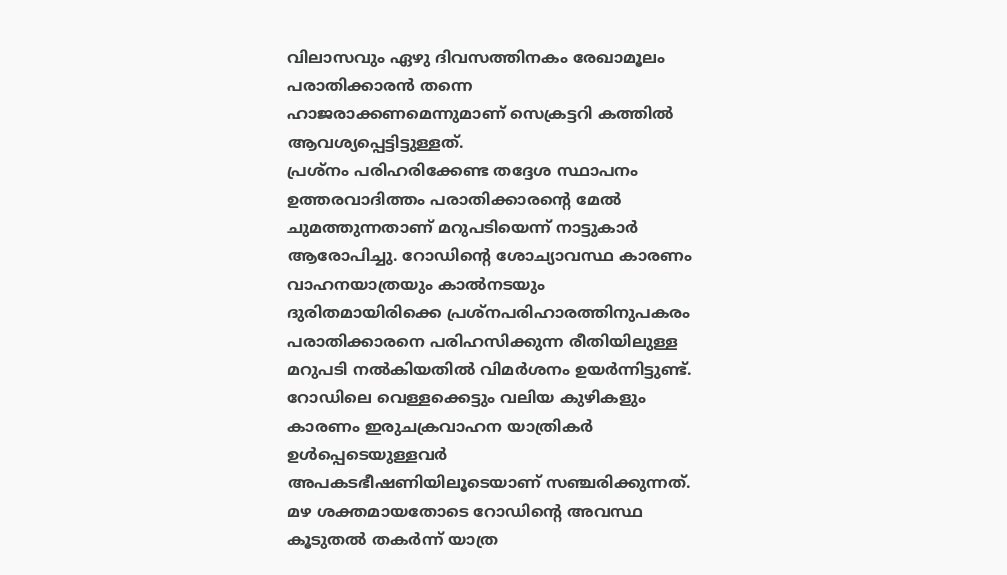വിലാസവും ഏഴു ദിവസത്തിനകം രേഖാമൂലം പരാതിക്കാരൻ തന്നെ ഹാജരാക്കണമെന്നുമാണ് സെക്രട്ടറി കത്തിൽ ആവശ്യപ്പെട്ടിട്ടുള്ളത്.
പ്രശ്നം പരിഹരിക്കേണ്ട തദ്ദേശ സ്ഥാപനം ഉത്തരവാദിത്തം പരാതിക്കാരന്റെ മേൽ ചുമത്തുന്നതാണ് മറുപടിയെന്ന് നാട്ടുകാർ ആരോപിച്ചു. റോഡിന്റെ ശോച്യാവസ്ഥ കാരണം വാഹനയാത്രയും കാൽനടയും ദുരിതമായിരിക്കെ പ്രശ്നപരിഹാരത്തിനുപകരം പരാതിക്കാരനെ പരിഹസിക്കുന്ന രീതിയിലുള്ള മറുപടി നൽകിയതിൽ വിമർശനം ഉയർന്നിട്ടുണ്ട്. റോഡിലെ വെള്ളക്കെട്ടും വലിയ കുഴികളും കാരണം ഇരുചക്രവാഹന യാത്രികർ ഉൾപ്പെടെയുള്ളവർ അപകടഭീഷണിയിലൂടെയാണ് സഞ്ചരിക്കുന്നത്. മഴ ശക്തമായതോടെ റോഡിന്റെ അവസ്ഥ കൂടുതൽ തകർന്ന് യാത്ര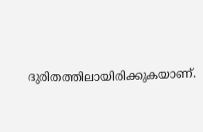ദുരിതത്തിലായിരിക്കുകയാണ്.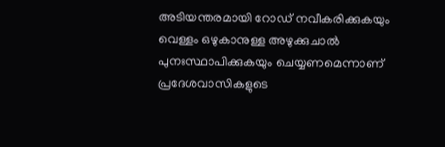അടിയന്തരമായി റോഡ് നവീകരിക്കുകയും വെള്ളം ഒഴുകാനുള്ള അഴുക്കുചാൽ പുനഃസ്ഥാപിക്കുകയും ചെയ്യണമെന്നാണ് പ്രദേശവാസികളുടെ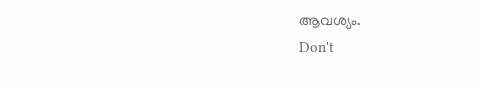ആവശ്യം.
Don't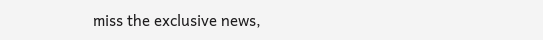miss the exclusive news,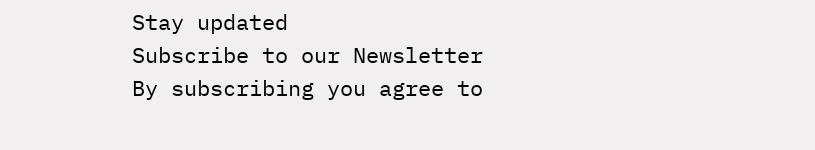Stay updated
Subscribe to our Newsletter
By subscribing you agree to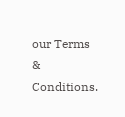our Terms & Conditions.